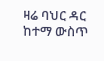ዛሬ ባህር ዳር ከተማ ውስጥ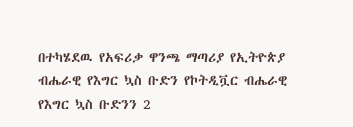በተካሄደዉ የአፍሪቃ ዋንጫ ማጣሪያ የኢትዮጵያ ብሔራዊ የእግር ኳስ ቡድን የኮትዲቯር ብሔራዊ የእግር ኳስ ቡድንን 2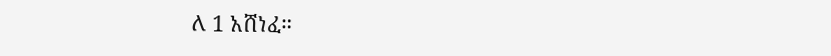ለ 1 አሸነፈ።